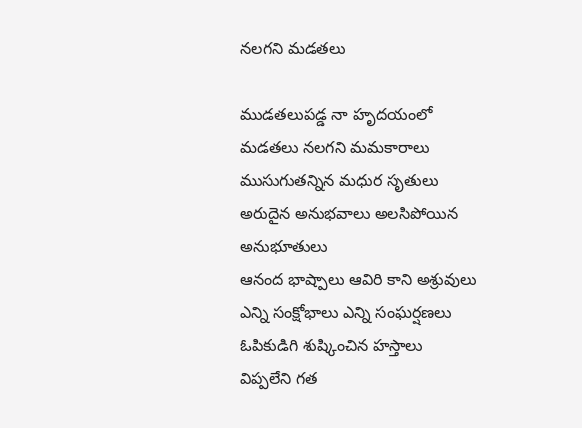నలగని మడతలు

ముడతలుపడ్డ నా హృదయంలో
మడతలు నలగని మమకారాలు
ముసుగుతన్నిన మధుర సృతులు
అరుదైన అనుభవాలు అలసిపోయిన అనుభూతులు
ఆనంద భాష్పాలు ఆవిరి కాని అశ్రువులు
ఎన్ని సంక్షోభాలు ఎన్ని సంఘర్షణలు
ఓపికుడిగి శుష్కించిన హస్తాలు
విప్పలేని గత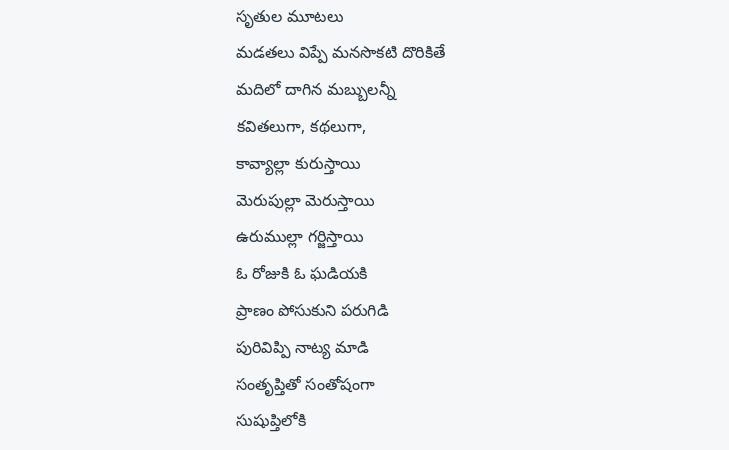సృతుల మూటలు
మడతలు విప్పే మనసొకటి దొరికితే
మదిలో దాగిన మబ్బులన్నీ
కవితలుగా, కథలుగా,
కావ్యాల్లా కురుస్తాయి
మెరుపుల్లా మెరుస్తాయి
ఉరుముల్లా గర్జిస్తాయి
ఓ రోజుకి ఓ ఘడియకి
ప్రాణం పోసుకుని పరుగిడి
పురివిప్పి నాట్య మాడి
సంతృప్తితో సంతోషంగా
సుషుప్తిలోకి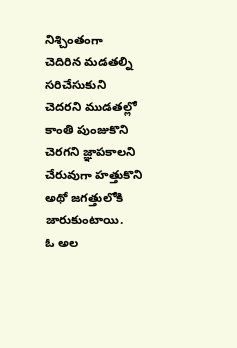నిశ్చింతంగా
చెదిరిన మడతల్ని సరిచేసుకుని
చెదరని ముడతల్లో కాంతి పుంజుకొని
చెరగని జ్ఞాపకాలని చేరువుగా హత్తుకొని
అథో జగత్తులోకి జారుకుంటాయి.
ఓ అల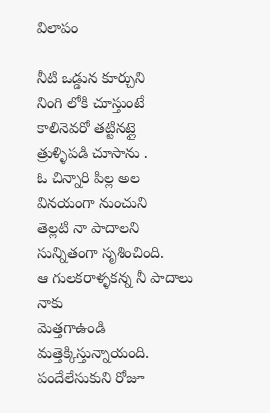విలాపం

నీటి ఒడ్డున కూర్చుని
నింగి లోకి చూస్తుంటే
కాలినెవరో తట్టినట్లై
త్రుళ్ళిపడి చూసాను .
ఓ చిన్నారి పిల్ల అల
వినయంగా నుంచుని
తెల్లటి నా పాదాలని
సున్నితంగా సృశించింది.
ఆ గులకరాళ్ళకన్న నీ పాదాలు నాకు
మెత్తగాఉండి మత్తెక్కిస్తున్నాయంది.
పందేలేసుకుని రోజూ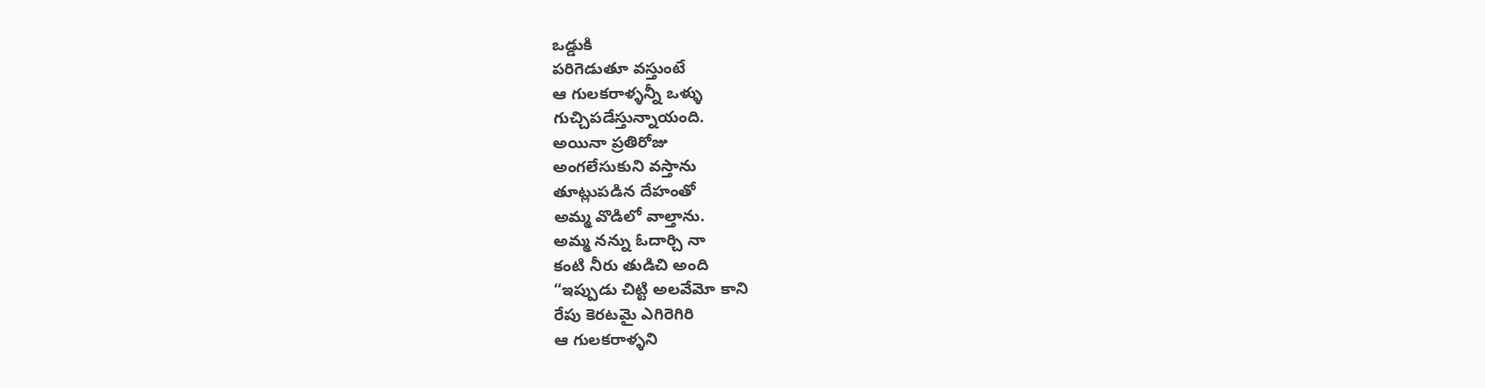ఒడ్డుకి
పరిగెడుతూ వస్తుంటే
ఆ గులకరాళ్ళన్నీ ఒళ్ళు
గుచ్చిపడేస్తున్నాయంది.
అయినా ప్రతిరోజు
అంగలేసుకుని వస్తాను
తూట్లుపడిన దేహంతో
అమ్మ వొడిలో వాల్తాను.
అమ్మ నన్ను ఓదార్చి నా
కంటి నీరు తుడిచి అంది
“ఇప్పుడు చిట్టి అలవేమో కాని
రేపు కెరటమై ఎగిరెగిరి
ఆ గులకరాళ్ళని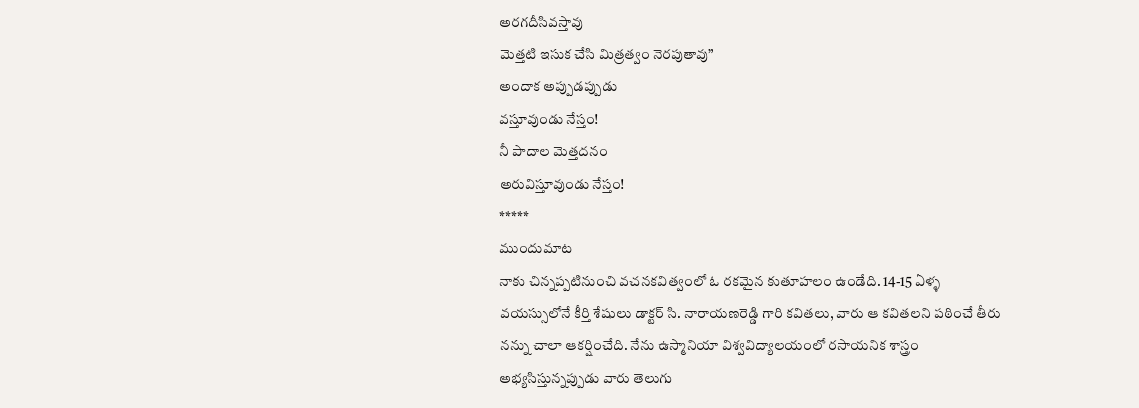అరగదీసివస్తావు
మెత్తటి ఇసుక చేసి మిత్రత్వం నెరపుతావు”
అందాక అప్పుడప్పుడు
వస్తూవుండు నేస్తం!
నీ పాదాల మెత్తదనం
అరువిస్తూవుండు నేస్తం!
*****
ముందుమాట
నాకు చిన్నప్పటినుంచి వచనకవిత్వంలో ఓ రకమైన కుతూహలం ఉండేది. 14-15 ఏళ్ళ వయస్సులోనే కీర్తి శేషులు డాక్టర్ సి. నారాయణరెడ్డి గారి కవితలు, వారు ఆ కవితలని పఠించే తీరు నన్ను చాలా ఆకర్షించేది. నేను ఉస్మానియా విశ్వవిద్యాలయంలో రసాయనిక శాస్త్రం అభ్యసిస్తున్నప్పుడు వారు తెలుగు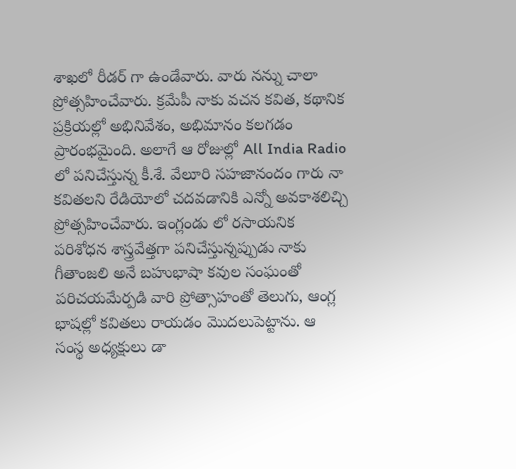శాఖలో రీడర్ గా ఉండేవారు. వారు నన్ను చాలా ప్రోత్సహించేవారు. క్రమేపీ నాకు వచన కవిత, కథానిక ప్రక్రియల్లో అభినివేశం, అభిమానం కలగడం ప్రారంభమైంది. అలాగే ఆ రోజుల్లో All India Radio లో పనిచేస్తున్న కీ.శే. వేలూరి సహజానందం గారు నా కవితలని రేడియోలో చదవడానికి ఎన్నో అవకాశలిచ్చి ప్రోత్సహించేవారు. ఇంగ్లండు లో రసాయనిక పరిశోధన శాస్త్రవేత్తగా పనిచేస్తున్నప్పుడు నాకు గీతాంజలి అనే బహుభాషా కవుల సంఘంతో పరిచయమేర్పడి వారి ప్రోత్సాహంతో తెలుగు, ఆంగ్ల భాషల్లో కవితలు రాయడం మొదలుపెట్టాను. ఆ సంస్థ అధ్యక్షులు డా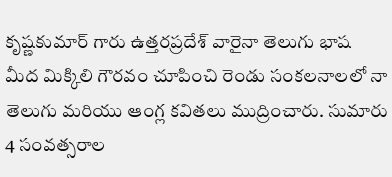కృష్ణకుమార్ గారు ఉత్తరప్రదేశ్ వారైనా తెలుగు భాష మీద మిక్కిలి గౌరవం చూపించి రెండు సంకలనాలలో నా తెలుగు మరియు ఆంగ్ల కవితలు ముద్రించారు. సుమారు 4 సంవత్సరాల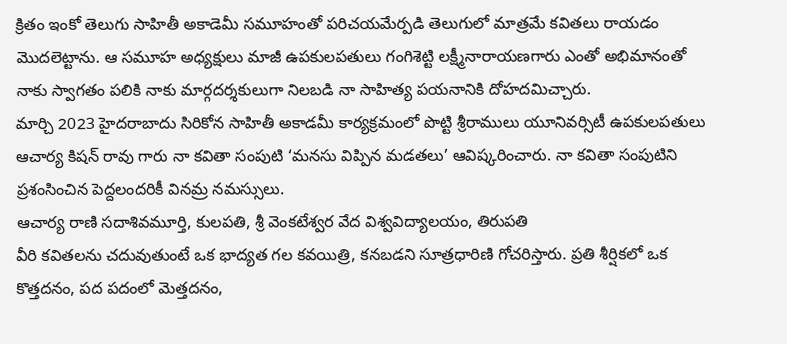క్రితం ఇంకో తెలుగు సాహితీ అకాడెమీ సమూహంతో పరిచయమేర్పడి తెలుగులో మాత్రమే కవితలు రాయడం మొదలెట్టాను. ఆ సమూహ అధ్యక్షులు మాజీ ఉపకులపతులు గంగిశెట్టి లక్ష్మీనారాయణగారు ఎంతో అభిమానంతో నాకు స్వాగతం పలికి నాకు మార్గదర్శకులుగా నిలబడి నా సాహిత్య పయనానికి దోహదమిచ్చారు.
మార్చి 2023 హైదరాబాదు సిరికోన సాహితీ అకాడమీ కార్యక్రమంలో పొట్టి శ్రీరాములు యూనివర్సిటీ ఉపకులపతులు ఆచార్య కిషన్ రావు గారు నా కవితా సంపుటి ‘మనసు విప్పిన మడతలు’ ఆవిష్కరించారు. నా కవితా సంపుటిని ప్రశంసించిన పెద్దలందరికీ వినమ్ర నమస్సులు.
ఆచార్య రాణి సదాశివమూర్తి, కులపతి, శ్రీ వెంకటేశ్వర వేద విశ్వవిద్యాలయం, తిరుపతి
వీరి కవితలను చదువుతుంటే ఒక భాద్యత గల కవయిత్రి, కనబడని సూత్రధారిణి గోచరిస్తారు. ప్రతి శీర్షికలో ఒక కొత్తదనం, పద పదంలో మెత్తదనం,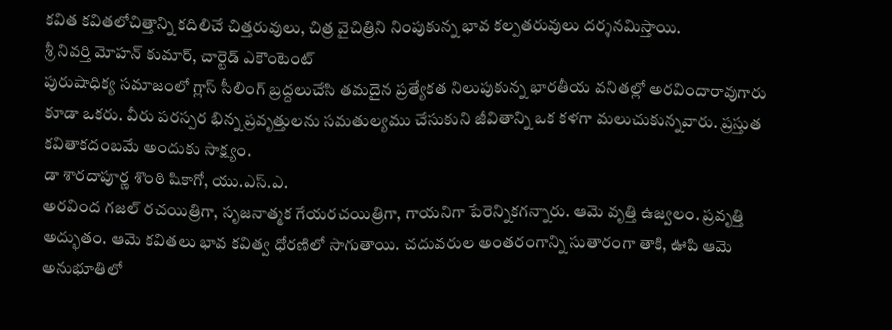కవిత కవితలోచిత్తాన్ని కదిలిచే చిత్తరువులు, చిత్ర వైచిత్రిని నింపుకున్న భావ కల్పతరువులు దర్శనమిస్తాయి.
శ్రీ నివర్తి మోహన్ కుమార్, చార్టెడ్ ఎకౌంటెంట్
పురుషాధిక్య సమాజంలో గ్లాస్ సీలింగ్ బ్రద్దలుచేసి తమదైన ప్రత్యేకత నిలుపుకున్న భారతీయ వనితల్లో అరవిందారావుగారు కూడా ఒకరు. వీరు పరస్పర భిన్న ప్రవృత్తులను సమతుల్యము చేసుకుని జీవితాన్ని ఒక కళగా మలుచుకున్నవారు. ప్రస్తుత కవితాకదంబమే అందుకు సాక్ష్యం.
డా శారదాపూర్ణ శొంఠి షికాగో, యు.ఎస్.ఎ.
అరవింద గజల్ రచయిత్రిగా, సృజనాత్మక గేయరచయిత్రిగా, గాయనిగా పేరెన్నికగన్నారు. ఆమె వృత్తి ఉజ్వలం. ప్రవృత్తి అద్భుతం. ఆమె కవితలు భావ కవిత్వ ధోరణిలో సాగుతాయి. చదువరుల అంతరంగాన్ని సుతారంగా తాకి, ఊపి ఆమె అనుభూతిలో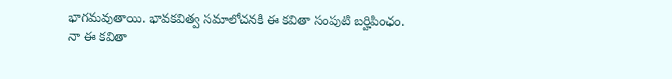భాగమవుతాయి. భావకవిత్వ సమాలోచనకి ఈ కవితా సంపుటి బర్హిపింఛం.
నా ఈ కవితా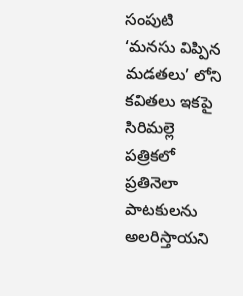సంపుటి ‘మనసు విప్పిన మడతలు’ లోని కవితలు ఇకపై సిరిమల్లె పత్రికలో ప్రతినెలా పాటకులను అలరిస్తాయని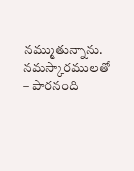నమ్ముతున్నాను.
నమస్కారములతో – పారనంది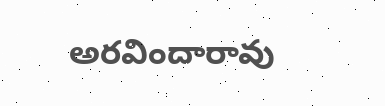అరవిందారావు